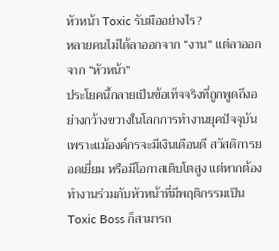หัวหน้า Toxic รับมืออย่างไร?
หลายคนไม่ได้ลาออกจาก “งาน” แต่ลาออกจาก “หัวหน้า”
ประโยคนี้กลายเป็นข้อเท็จจริงที่ถูกพูดถึงอย่างกว้างขวางในโลกการทำงานยุคปัจจุบัน เพราะแม้องค์กรจะมีเงินเดือนดี สวัสดิการยอดเยี่ยม หรือมีโอกาสเติบโตสูง แต่หากต้องทำงานร่วมกับหัวหน้าที่มีพฤติกรรมเป็น Toxic Boss ก็สามารถ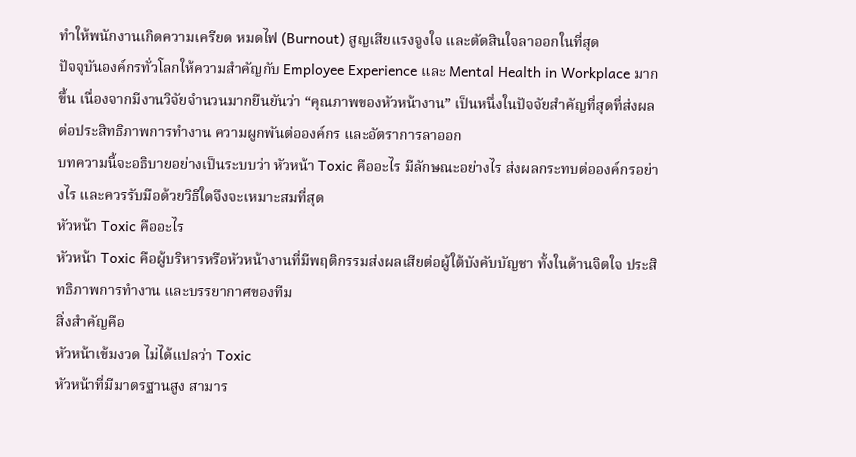ทำให้พนักงานเกิดความเครียด หมดไฟ (Burnout) สูญเสียแรงจูงใจ และตัดสินใจลาออกในที่สุด
ปัจจุบันองค์กรทั่วโลกให้ความสำคัญกับ Employee Experience และ Mental Health in Workplace มากขึ้น เนื่องจากมีงานวิจัยจำนวนมากยืนยันว่า “คุณภาพของหัวหน้างาน” เป็นหนึ่งในปัจจัยสำคัญที่สุดที่ส่งผลต่อประสิทธิภาพการทำงาน ความผูกพันต่อองค์กร และอัตราการลาออก
บทความนี้จะอธิบายอย่างเป็นระบบว่า หัวหน้า Toxic คืออะไร มีลักษณะอย่างไร ส่งผลกระทบต่อองค์กรอย่างไร และควรรับมือด้วยวิธีใดจึงจะเหมาะสมที่สุด
หัวหน้า Toxic คืออะไร
หัวหน้า Toxic คือผู้บริหารหรือหัวหน้างานที่มีพฤติกรรมส่งผลเสียต่อผู้ใต้บังคับบัญชา ทั้งในด้านจิตใจ ประสิทธิภาพการทำงาน และบรรยากาศของทีม
สิ่งสำคัญคือ
หัวหน้าเข้มงวด ไม่ได้แปลว่า Toxic
หัวหน้าที่มีมาตรฐานสูง สามาร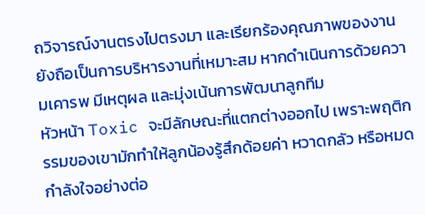ถวิจารณ์งานตรงไปตรงมา และเรียกร้องคุณภาพของงาน ยังถือเป็นการบริหารงานที่เหมาะสม หากดำเนินการด้วยความเคารพ มีเหตุผล และมุ่งเน้นการพัฒนาลูกทีม
หัวหน้า Toxic จะมีลักษณะที่แตกต่างออกไป เพราะพฤติกรรมของเขามักทำให้ลูกน้องรู้สึกด้อยค่า หวาดกลัว หรือหมดกำลังใจอย่างต่อ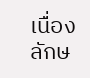เนื่อง
ลักษ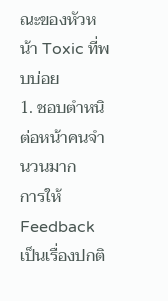ณะของหัวหน้า Toxic ที่พบบ่อย
1. ชอบตำหนิต่อหน้าคนจำนวนมาก
การให้ Feedback เป็นเรื่องปกติ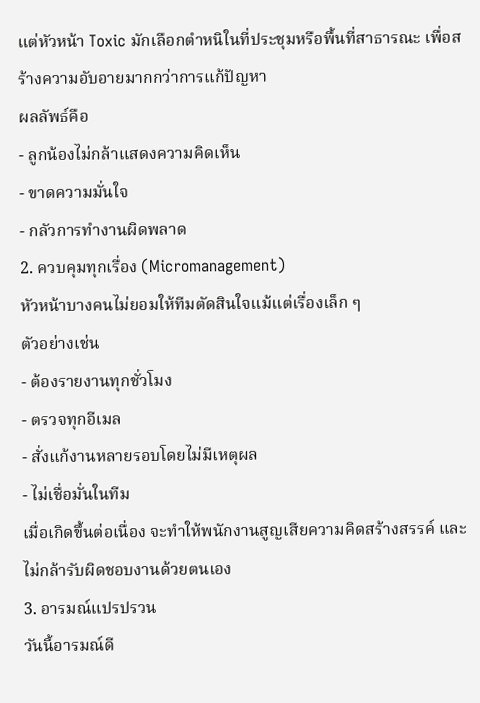แต่หัวหน้า Toxic มักเลือกตำหนิในที่ประชุมหรือพื้นที่สาธารณะ เพื่อสร้างความอับอายมากกว่าการแก้ปัญหา
ผลลัพธ์คือ
- ลูกน้องไม่กล้าแสดงความคิดเห็น
- ขาดความมั่นใจ
- กลัวการทำงานผิดพลาด
2. ควบคุมทุกเรื่อง (Micromanagement)
หัวหน้าบางคนไม่ยอมให้ทีมตัดสินใจแม้แต่เรื่องเล็ก ๆ
ตัวอย่างเช่น
- ต้องรายงานทุกชั่วโมง
- ตรวจทุกอีเมล
- สั่งแก้งานหลายรอบโดยไม่มีเหตุผล
- ไม่เชื่อมั่นในทีม
เมื่อเกิดขึ้นต่อเนื่อง จะทำให้พนักงานสูญเสียความคิดสร้างสรรค์ และไม่กล้ารับผิดชอบงานด้วยตนเอง
3. อารมณ์แปรปรวน
วันนี้อารมณ์ดี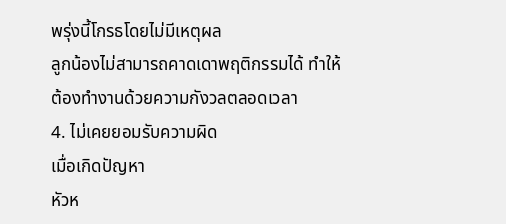พรุ่งนี้โกรธโดยไม่มีเหตุผล
ลูกน้องไม่สามารถคาดเดาพฤติกรรมได้ ทำให้ต้องทำงานด้วยความกังวลตลอดเวลา
4. ไม่เคยยอมรับความผิด
เมื่อเกิดปัญหา
หัวห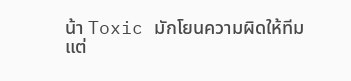น้า Toxic มักโยนความผิดให้ทีม
แต่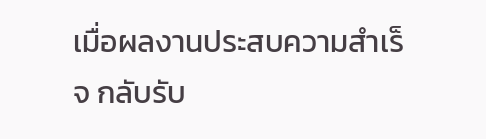เมื่อผลงานประสบความสำเร็จ กลับรับ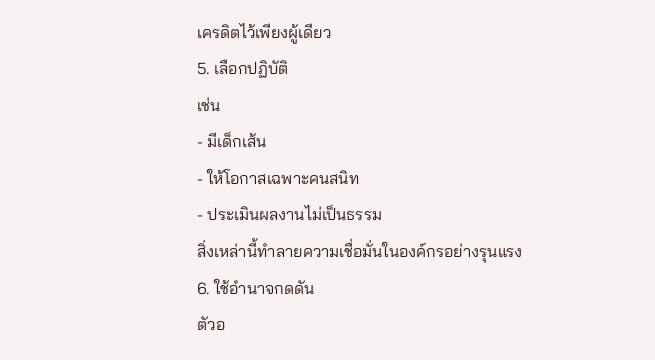เครดิตไว้เพียงผู้เดียว
5. เลือกปฏิบัติ
เช่น
- มีเด็กเส้น
- ให้โอกาสเฉพาะคนสนิท
- ประเมินผลงานไม่เป็นธรรม
สิ่งเหล่านี้ทำลายความเชื่อมั่นในองค์กรอย่างรุนแรง
6. ใช้อำนาจกดดัน
ตัวอ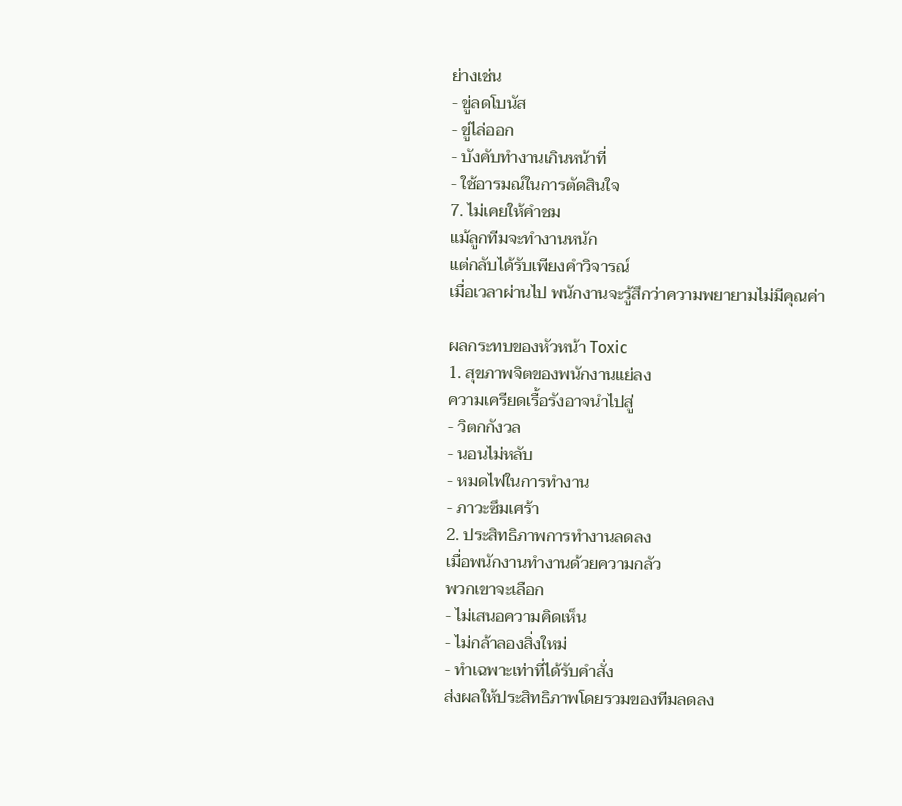ย่างเช่น
- ขู่ลดโบนัส
- ขู่ไล่ออก
- บังคับทำงานเกินหน้าที่
- ใช้อารมณ์ในการตัดสินใจ
7. ไม่เคยให้คำชม
แม้ลูกทีมจะทำงานหนัก
แต่กลับได้รับเพียงคำวิจารณ์
เมื่อเวลาผ่านไป พนักงานจะรู้สึกว่าความพยายามไม่มีคุณค่า

ผลกระทบของหัวหน้า Toxic
1. สุขภาพจิตของพนักงานแย่ลง
ความเครียดเรื้อรังอาจนำไปสู่
- วิตกกังวล
- นอนไม่หลับ
- หมดไฟในการทำงาน
- ภาวะซึมเศร้า
2. ประสิทธิภาพการทำงานลดลง
เมื่อพนักงานทำงานด้วยความกลัว
พวกเขาจะเลือก
- ไม่เสนอความคิดเห็น
- ไม่กล้าลองสิ่งใหม่
- ทำเฉพาะเท่าที่ได้รับคำสั่ง
ส่งผลให้ประสิทธิภาพโดยรวมของทีมลดลง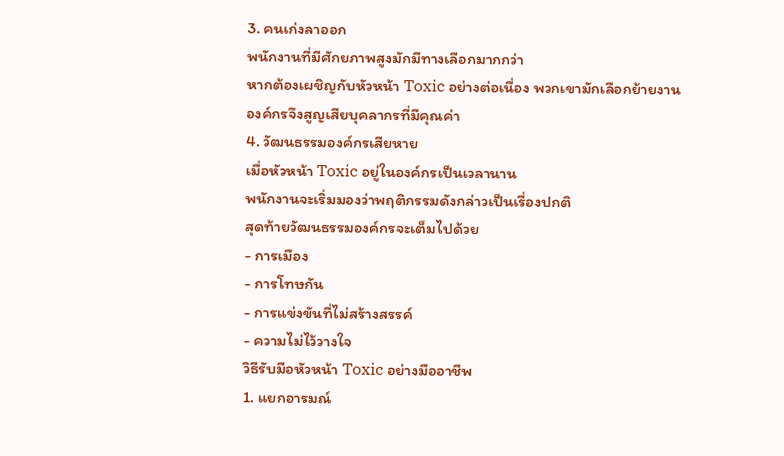3. คนเก่งลาออก
พนักงานที่มีศักยภาพสูงมักมีทางเลือกมากกว่า
หากต้องเผชิญกับหัวหน้า Toxic อย่างต่อเนื่อง พวกเขามักเลือกย้ายงาน
องค์กรจึงสูญเสียบุคลากรที่มีคุณค่า
4. วัฒนธรรมองค์กรเสียหาย
เมื่อหัวหน้า Toxic อยู่ในองค์กรเป็นเวลานาน
พนักงานจะเริ่มมองว่าพฤติกรรมดังกล่าวเป็นเรื่องปกติ
สุดท้ายวัฒนธรรมองค์กรจะเต็มไปด้วย
- การเมือง
- การโทษกัน
- การแข่งขันที่ไม่สร้างสรรค์
- ความไม่ไว้วางใจ
วิธีรับมือหัวหน้า Toxic อย่างมืออาชีพ
1. แยกอารมณ์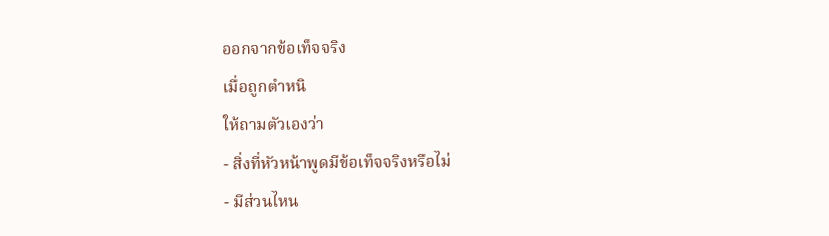ออกจากข้อเท็จจริง
เมื่อถูกตำหนิ
ให้ถามตัวเองว่า
- สิ่งที่หัวหน้าพูดมีข้อเท็จจริงหรือไม่
- มีส่วนไหน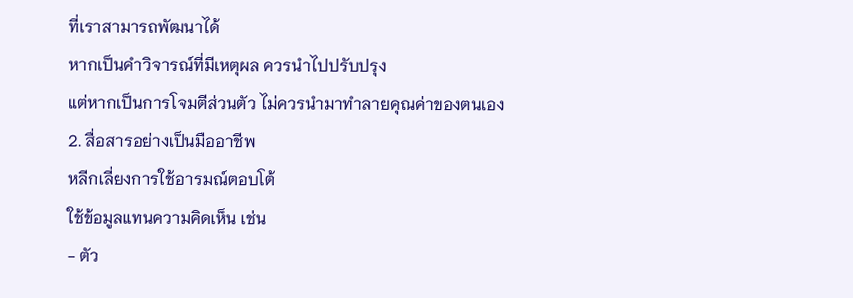ที่เราสามารถพัฒนาได้
หากเป็นคำวิจารณ์ที่มีเหตุผล ควรนำไปปรับปรุง
แต่หากเป็นการโจมตีส่วนตัว ไม่ควรนำมาทำลายคุณค่าของตนเอง
2. สื่อสารอย่างเป็นมืออาชีพ
หลีกเลี่ยงการใช้อารมณ์ตอบโต้
ใช้ข้อมูลแทนความคิดเห็น เช่น
- ตัว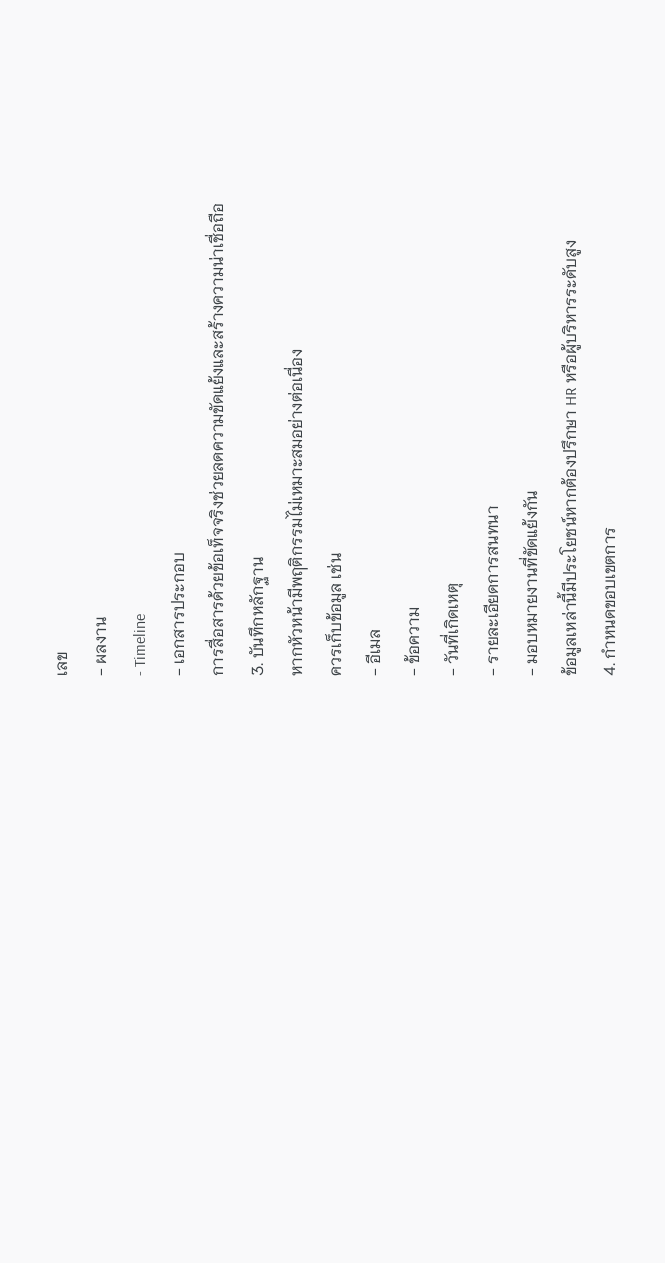เลข
- ผลงาน
- Timeline
- เอกสารประกอบ
การสื่อสารด้วยข้อเท็จจริงช่วยลดความขัดแย้งและสร้างความน่าเชื่อถือ
3. บันทึกหลักฐาน
หากหัวหน้ามีพฤติกรรมไม่เหมาะสมอย่างต่อเนื่อง
ควรเก็บข้อมูล เช่น
- อีเมล
- ข้อความ
- วันที่เกิดเหตุ
- รายละเอียดการสนทนา
- มอบหมายงานที่ขัดแย้งกัน
ข้อมูลเหล่านี้มีประโยชน์หากต้องปรึกษา HR หรือผู้บริหารระดับสูง
4. กำหนดขอบเขตการ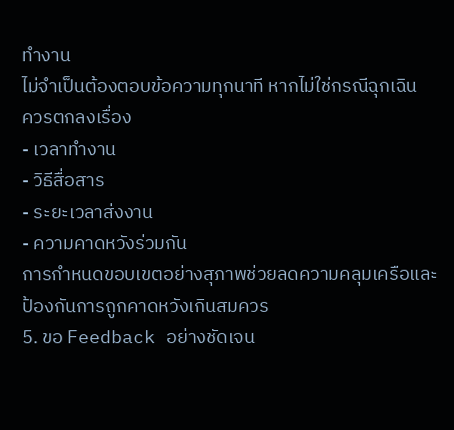ทำงาน
ไม่จำเป็นต้องตอบข้อความทุกนาที หากไม่ใช่กรณีฉุกเฉิน
ควรตกลงเรื่อง
- เวลาทำงาน
- วิธีสื่อสาร
- ระยะเวลาส่งงาน
- ความคาดหวังร่วมกัน
การกำหนดขอบเขตอย่างสุภาพช่วยลดความคลุมเครือและป้องกันการถูกคาดหวังเกินสมควร
5. ขอ Feedback อย่างชัดเจน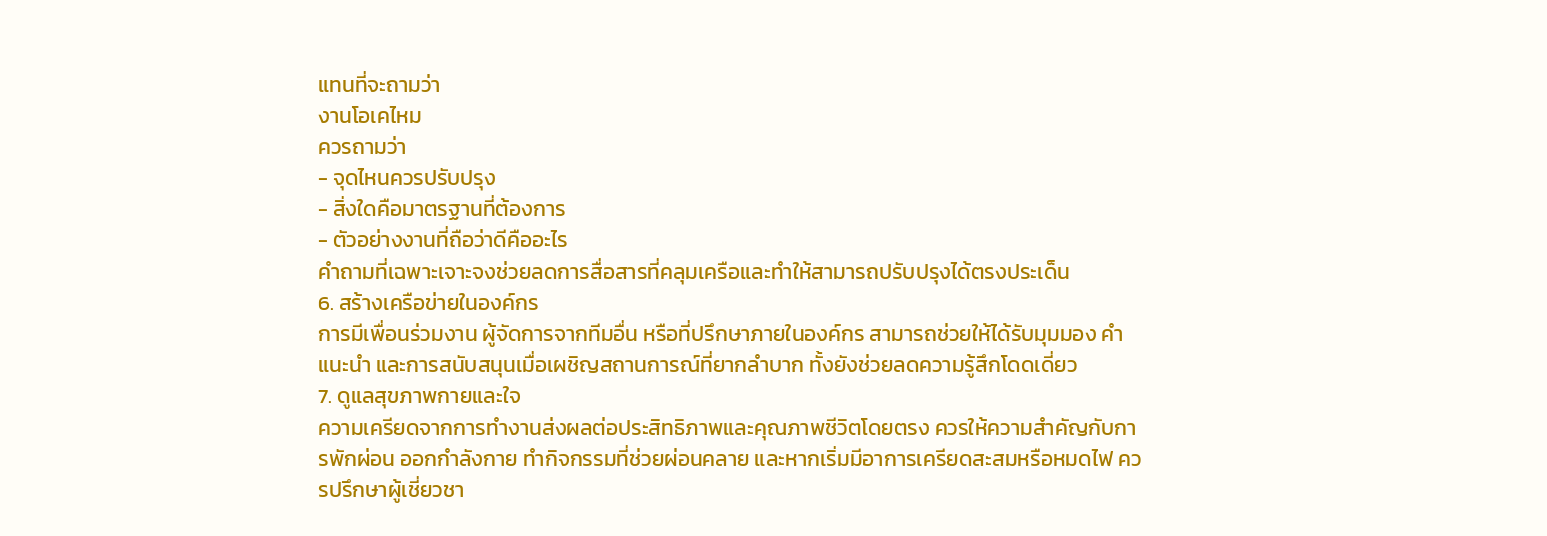แทนที่จะถามว่า
งานโอเคไหม
ควรถามว่า
- จุดไหนควรปรับปรุง
- สิ่งใดคือมาตรฐานที่ต้องการ
- ตัวอย่างงานที่ถือว่าดีคืออะไร
คำถามที่เฉพาะเจาะจงช่วยลดการสื่อสารที่คลุมเครือและทำให้สามารถปรับปรุงได้ตรงประเด็น
6. สร้างเครือข่ายในองค์กร
การมีเพื่อนร่วมงาน ผู้จัดการจากทีมอื่น หรือที่ปรึกษาภายในองค์กร สามารถช่วยให้ได้รับมุมมอง คำแนะนำ และการสนับสนุนเมื่อเผชิญสถานการณ์ที่ยากลำบาก ทั้งยังช่วยลดความรู้สึกโดดเดี่ยว
7. ดูแลสุขภาพกายและใจ
ความเครียดจากการทำงานส่งผลต่อประสิทธิภาพและคุณภาพชีวิตโดยตรง ควรให้ความสำคัญกับการพักผ่อน ออกกำลังกาย ทำกิจกรรมที่ช่วยผ่อนคลาย และหากเริ่มมีอาการเครียดสะสมหรือหมดไฟ ควรปรึกษาผู้เชี่ยวชา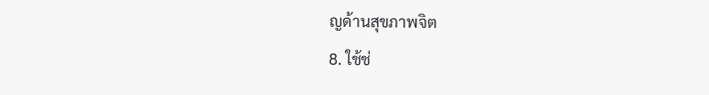ญด้านสุขภาพจิต
8. ใช้ช่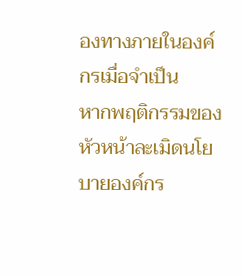องทางภายในองค์กรเมื่อจำเป็น
หากพฤติกรรมของหัวหน้าละเมิดนโยบายองค์กร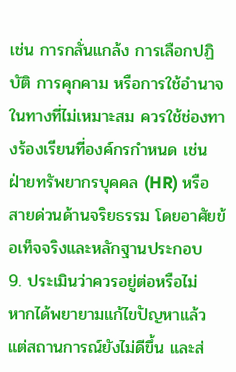เช่น การกลั่นแกล้ง การเลือกปฏิบัติ การคุกคาม หรือการใช้อำนาจในทางที่ไม่เหมาะสม ควรใช้ช่องทางร้องเรียนที่องค์กรกำหนด เช่น ฝ่ายทรัพยากรบุคคล (HR) หรือสายด่วนด้านจริยธรรม โดยอาศัยข้อเท็จจริงและหลักฐานประกอบ
9. ประเมินว่าควรอยู่ต่อหรือไม่
หากได้พยายามแก้ไขปัญหาแล้ว แต่สถานการณ์ยังไม่ดีขึ้น และส่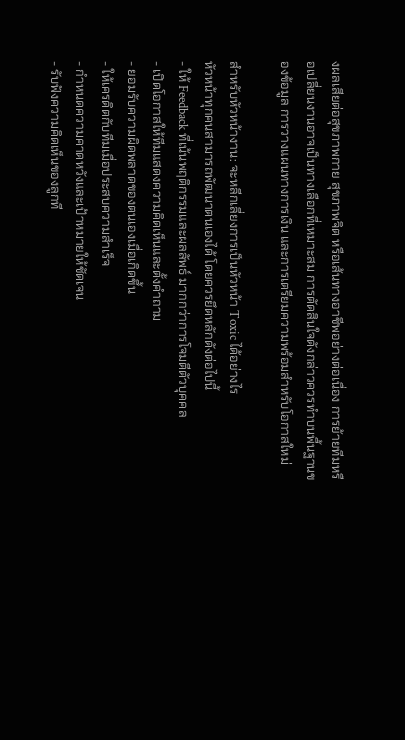งผลเสียต่อสุขภาพกาย สุขภาพจิต หรือเส้นทางอาชีพอย่างต่อเนื่อง การย้ายทีมหรือเปลี่ยนงานอาจเป็นทางเลือกที่เหมาะสม การตัดสินใจดังกล่าวควรทำบนพื้นฐานของข้อมูล การวางแผนทางการเงิน และการเตรียมความพร้อมสำหรับโอกาสใหม่

สำหรับหัวหน้างาน: จะหลีกเลี่ยงการเป็นหัวหน้า Toxic ได้อย่างไร
หัวหน้าทุกคนสามารถพัฒนาตนเองได้ โดยควรยึดหลักดังต่อไปนี้
- ให้ Feedback ที่เน้นพฤติกรรมและผลลัพธ์ มากกว่าการโจมตีตัวบุคคล
- เปิดโอกาสให้ทีมแสดงความคิดเห็นและตั้งคำถาม
- ยอมรับความผิดพลาดของตนเองเมื่อเกิดขึ้น
- ให้เครดิตกับทีมเมื่อประสบความสำเร็จ
- กำหนดความคาดหวังและเป้าหมายให้ชัดเจน
- รับฟังความคิดเห็นของลูกที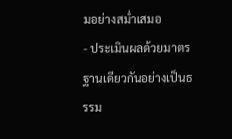มอย่างสม่ำเสมอ
- ประเมินผลด้วยมาตรฐานเดียวกันอย่างเป็นธรรม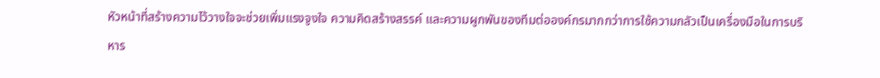หัวหน้าที่สร้างความไว้วางใจจะช่วยเพิ่มแรงจูงใจ ความคิดสร้างสรรค์ และความผูกพันของทีมต่อองค์กรมากกว่าการใช้ความกลัวเป็นเครื่องมือในการบริหาร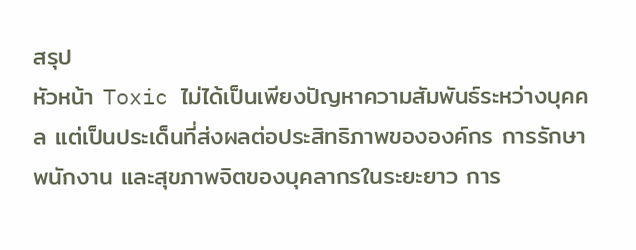สรุป
หัวหน้า Toxic ไม่ได้เป็นเพียงปัญหาความสัมพันธ์ระหว่างบุคคล แต่เป็นประเด็นที่ส่งผลต่อประสิทธิภาพขององค์กร การรักษาพนักงาน และสุขภาพจิตของบุคลากรในระยะยาว การ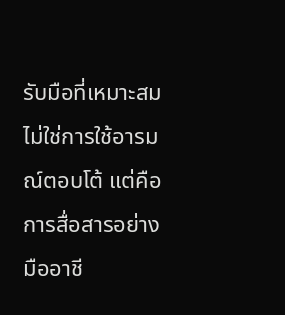รับมือที่เหมาะสมไม่ใช่การใช้อารมณ์ตอบโต้ แต่คือการสื่อสารอย่างมืออาชี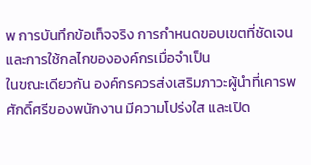พ การบันทึกข้อเท็จจริง การกำหนดขอบเขตที่ชัดเจน และการใช้กลไกขององค์กรเมื่อจำเป็น
ในขณะเดียวกัน องค์กรควรส่งเสริมภาวะผู้นำที่เคารพศักดิ์ศรีของพนักงาน มีความโปร่งใส และเปิด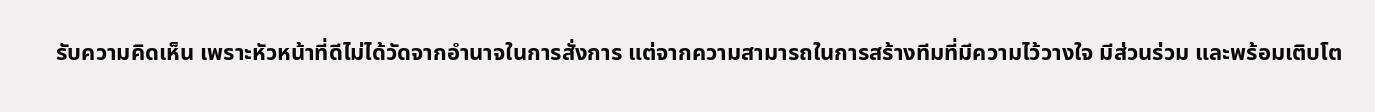รับความคิดเห็น เพราะหัวหน้าที่ดีไม่ได้วัดจากอำนาจในการสั่งการ แต่จากความสามารถในการสร้างทีมที่มีความไว้วางใจ มีส่วนร่วม และพร้อมเติบโต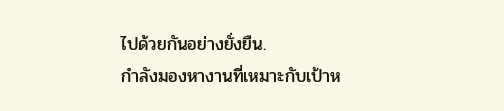ไปด้วยกันอย่างยั่งยืน.
กำลังมองหางานที่เหมาะกับเป้าห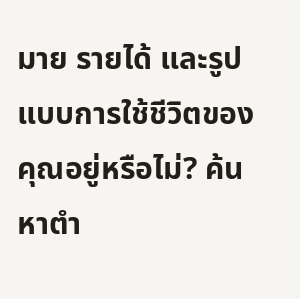มาย รายได้ และรูปแบบการใช้ชีวิตของคุณอยู่หรือไม่? ค้นหาตำ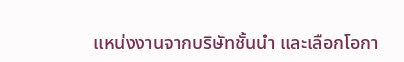แหน่งงานจากบริษัทชั้นนำ และเลือกโอกา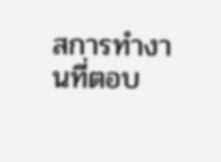สการทำงานที่ตอบ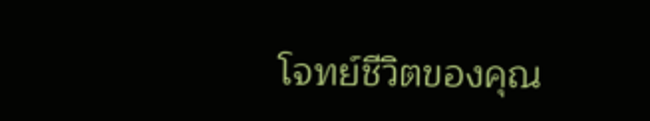โจทย์ชีวิตของคุณ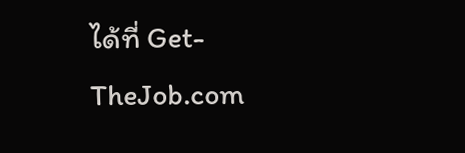ได้ที่ Get-TheJob.com